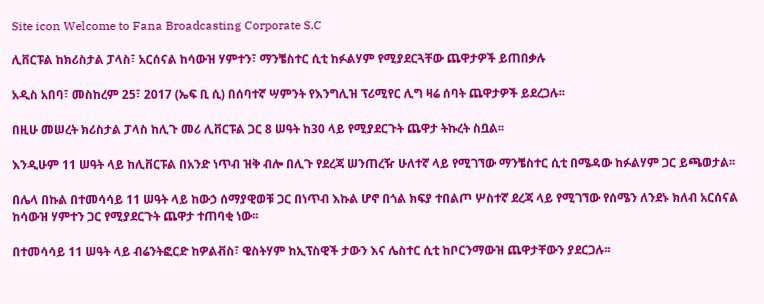Site icon Welcome to Fana Broadcasting Corporate S.C

ሊቨርፑል ከክሪስታል ፓላስ፣ አርሰናል ከሳውዝ ሃምተን፣ ማንቼስተር ሲቲ ከፉልሃም የሚያደርጓቸው ጨዋታዎች ይጠበቃሉ

አዲስ አበባ፣ መስከረም 25፣ 2017 (ኤፍ ቢ ሲ) በሰባተኛ ሣምንት የእንግሊዝ ፕሪሚየር ሊግ ዛሬ ሰባት ጨዋታዎች ይደረጋሉ፡፡

በዚሁ መሠረት ክሪስታል ፓላስ ከሊጉ መሪ ሊቨርፑል ጋር 8 ሠዓት ከ30 ላይ የሚያደርጉት ጨዋታ ትኩረት ስቧል፡፡

እንዲሁም 11 ሠዓት ላይ ከሊቨርፑል በአንድ ነጥብ ዝቅ ብሎ በሊጉ የደረጃ ሠንጠረዥ ሁለተኛ ላይ የሚገኘው ማንቼስተር ሲቲ በሜዳው ከፉልሃም ጋር ይጫወታል፡፡

በሌላ በኩል በተመሳሳይ 11 ሠዓት ላይ ከውኃ ሰማያዊወቹ ጋር በነጥብ እኩል ሆኖ በጎል ክፍያ ተበልጦ ሦስተኛ ደረጃ ላይ የሚገኘው የሰሜን ለንደኑ ክለብ አርሰናል ከሳውዝ ሃምተን ጋር የሚያደርጉት ጨዋታ ተጠባቂ ነው፡፡

በተመሳሳይ 11 ሠዓት ላይ ብሬንትፎርድ ከዎልቭስ፣ ዌስትሃም ከኢፕስዊች ታውን እና ሌስተር ሲቲ ከቦርንማውዝ ጨዋታቸውን ያደርጋሉ፡፡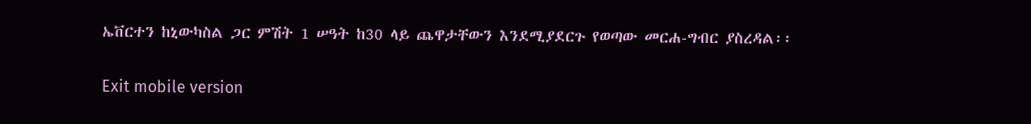ኤቨርተን ከኒውካስል ጋር ምሽት 1 ሠዓት ከ30 ላይ ጨዋታቸውን እንደሚያደርጉ የወጣው መርሐ-ግብር ያስረዳል፡፡

Exit mobile version